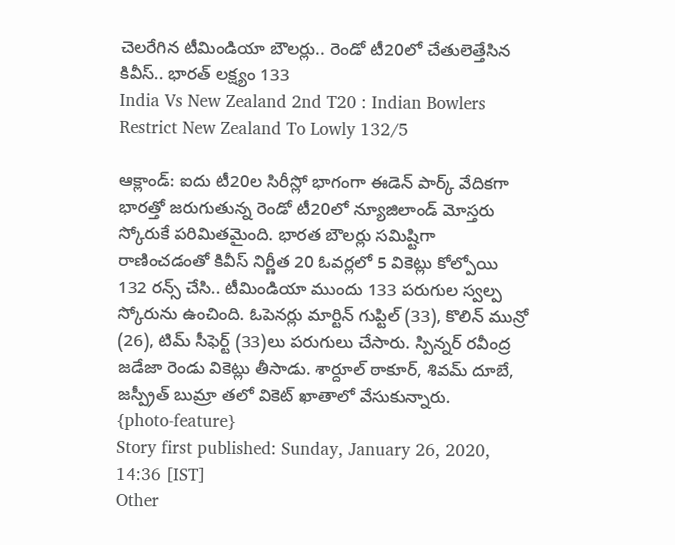చెలరేగిన టీమిండియా బౌలర్లు.. రెండో టీ20లో చేతులెత్తేసిన కివీస్.. భారత్ లక్ష్యం 133
India Vs New Zealand 2nd T20 : Indian Bowlers Restrict New Zealand To Lowly 132/5

ఆక్లాండ్: ఐదు టీ20ల సిరీస్లో భాగంగా ఈడెన్ పార్క్ వేదికగా భారత్తో జరుగుతున్న రెండో టీ20లో న్యూజిలాండ్ మోస్తరు స్కోరుకే పరిమితమైంది. భారత బౌలర్లు సమిష్టిగా రాణించడంతో కివీస్ నిర్ణీత 20 ఓవర్లలో 5 వికెట్లు కోల్పోయి 132 రన్స్ చేసి.. టీమిండియా ముందు 133 పరుగుల స్వల్ప స్కోరును ఉంచింది. ఓపెనర్లు మార్టిన్ గుప్టిల్ (33), కొలిన్ మున్రో (26), టిమ్ సీఫెర్ట్ (33)లు పరుగులు చేసారు. స్పిన్నర్ రవీంద్ర జడేజా రెండు వికెట్లు తీసాడు. శార్దూల్ ఠాకూర్, శివమ్ దూబే, జస్ప్రీత్ బుమ్రా తలో వికెట్ ఖాతాలో వేసుకున్నారు.
{photo-feature}
Story first published: Sunday, January 26, 2020, 14:36 [IST]
Other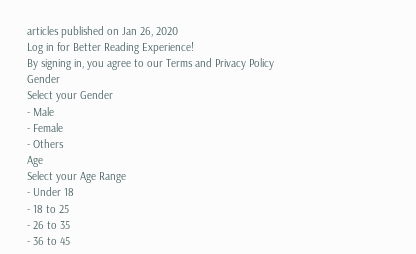articles published on Jan 26, 2020
Log in for Better Reading Experience!
By signing in, you agree to our Terms and Privacy Policy
Gender
Select your Gender
- Male
- Female
- Others
Age
Select your Age Range
- Under 18
- 18 to 25
- 26 to 35
- 36 to 45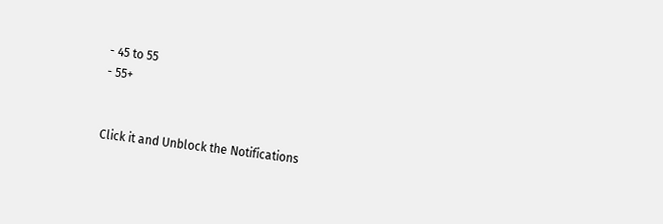- 45 to 55
- 55+


Click it and Unblock the Notifications